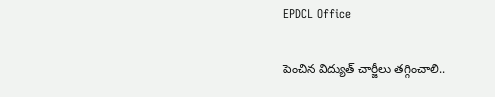EPDCL Office

పెంచిన విద్యుత్ చార్జీలు తగ్గించాలి..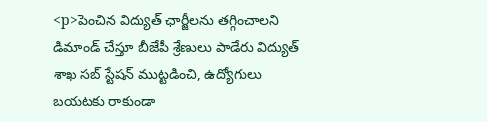<p>పెంచిన విద్యుత్ ఛార్జీలను తగ్గించాలని డిమాండ్ చేస్తూ బీజేపీ శ్రేణులు పాడేరు విద్యుత్ శాఖ సబ్ స్టేషన్ ముట్టడించి, ఉద్యోగులు బయటకు రాకుండా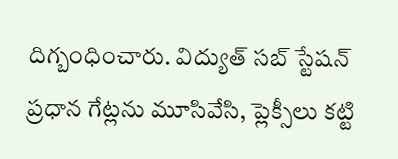దిగ్బంధించారు. విద్యుత్ సబ్ స్టేషన్ ప్రధాన గేట్లను మూసివేసి, ప్లెక్సీలు కట్టి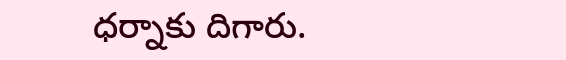ధర్నాకు దిగారు.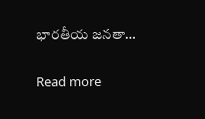భారతీయ జనతా…

Read more